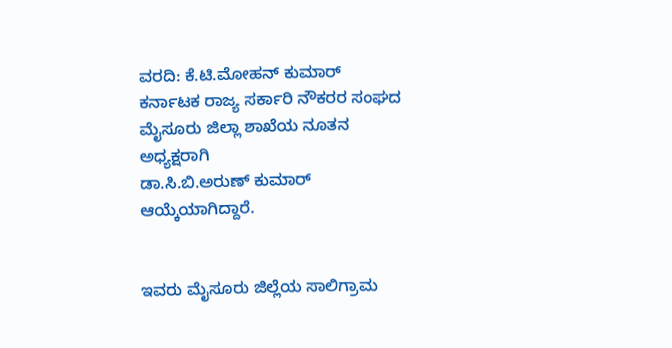ವರದಿ: ಕೆ.ಟಿ.ಮೋಹನ್ ಕುಮಾರ್
ಕರ್ನಾಟಕ ರಾಜ್ಯ ಸರ್ಕಾರಿ ನೌಕರರ ಸಂಘದ ಮೈಸೂರು ಜಿಲ್ಲಾ ಶಾಖೆಯ ನೂತನ ಅಧ್ಯಕ್ಷರಾಗಿ
ಡಾ.ಸಿ.ಬಿ.ಅರುಣ್ ಕುಮಾರ್ ಆಯ್ಕೆಯಾಗಿದ್ದಾರೆ.


ಇವರು ಮೈಸೂರು ಜಿಲ್ಲೆಯ ಸಾಲಿಗ್ರಾಮ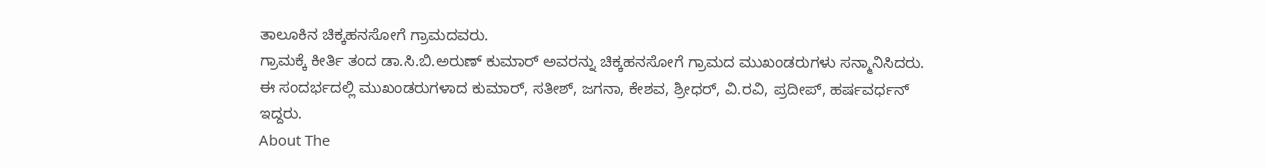ತಾಲೂಕಿನ ಚಿಕ್ಕಹನಸೋಗೆ ಗ್ರಾಮದವರು.
ಗ್ರಾಮಕ್ಕೆ ಕೀರ್ತಿ ತಂದ ಡಾ.ಸಿ.ಬಿ.ಅರುಣ್ ಕುಮಾರ್ ಅವರನ್ನು ಚಿಕ್ಕಹನಸೋಗೆ ಗ್ರಾಮದ ಮುಖಂಡರುಗಳು ಸನ್ಮಾನಿಸಿದರು.
ಈ ಸಂದರ್ಭದಲ್ಲಿ ಮುಖಂಡರುಗಳಾದ ಕುಮಾರ್, ಸತೀಶ್, ಜಗನಾ, ಕೇಶವ, ಶ್ರೀಧರ್, ವಿ.ರವಿ, ಪ್ರದೀಪ್, ಹರ್ಷವರ್ಧನ್ ಇದ್ದರು.
About The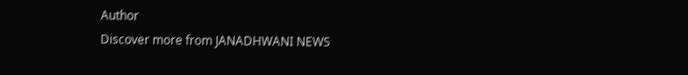Author
Discover more from JANADHWANI NEWS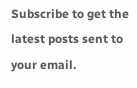Subscribe to get the latest posts sent to your email.